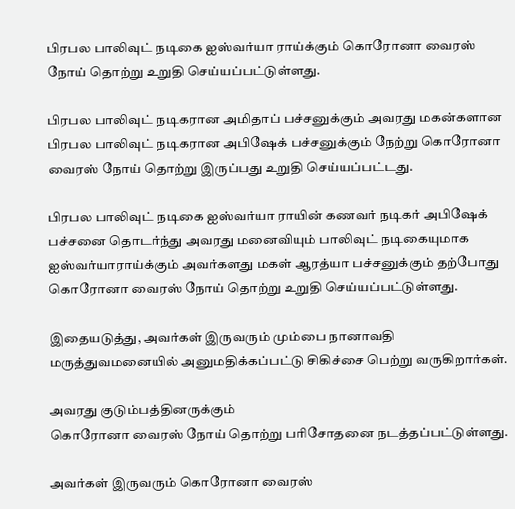பிரபல பாலிவுட் நடிகை ஐஸ்வர்யா ராய்க்கும் கொரோனா வைரஸ் நோய் தொற்று உறுதி செய்யப்பட்டுள்ளது.

பிரபல பாலிவுட் நடிகரான அமிதாப் பச்சனுக்கும் அவரது மகன்களான பிரபல பாலிவுட் நடிகரான அபிஷேக் பச்சனுக்கும் நேற்று கொரோனா வைரஸ் நோய் தொற்று இருப்பது உறுதி செய்யப்பட்டது.

பிரபல பாலிவுட் நடிகை ஐஸ்வர்யா ராயின் கணவர் நடிகர் அபிஷேக் பச்சனை தொடர்ந்து அவரது மனைவியும் பாலிவுட் நடிகையுமாக ஐஸ்வர்யாராய்க்கும் அவர்களது மகள் ஆரத்யா பச்சனுக்கும் தற்போது கொரோனா வைரஸ் நோய் தொற்று உறுதி செய்யப்பட்டுள்ளது.

இதையடுத்து, அவர்கள் இருவரும் மும்பை நானாவதி மருத்துவமனையில் அனுமதிக்கப்பட்டு சிகிச்சை பெற்று வருகிறார்கள்.

அவரது குடும்பத்தினருக்கும்
கொரோனா வைரஸ் நோய் தொற்று பரிசோதனை நடத்தப்பட்டுள்ளது.

அவர்கள் இருவரும் கொரோனா வைரஸ்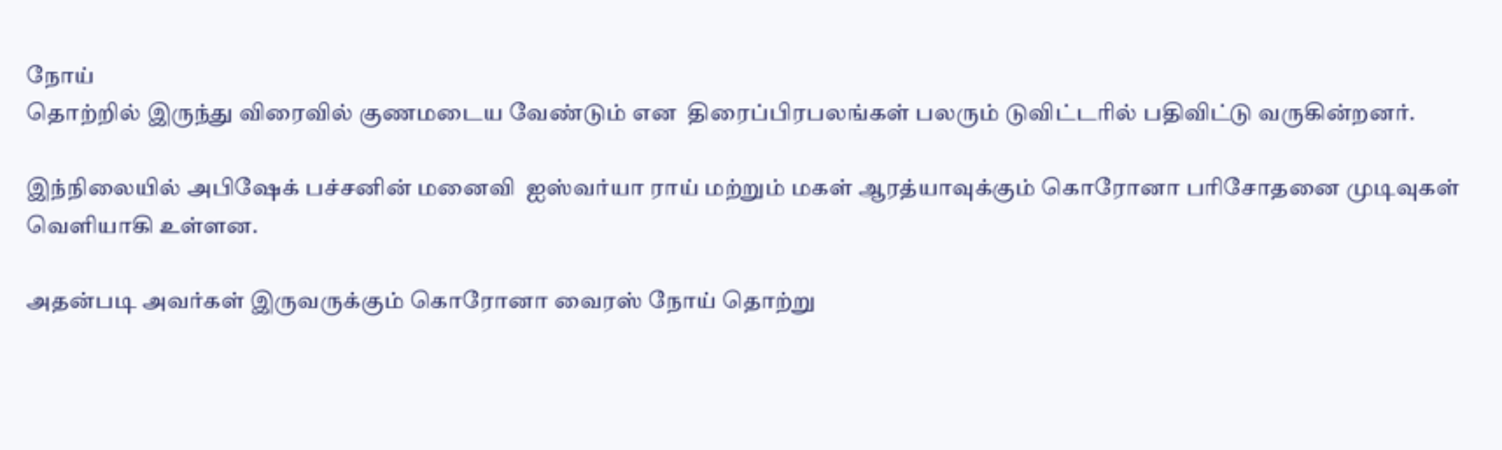நோய்
தொற்றில் இருந்து விரைவில் குணமடைய வேண்டும் என  திரைப்பிரபலங்கள் பலரும் டுவிட்டரில் பதிவிட்டு வருகின்றனர்.

இந்நிலையில் அபிஷேக் பச்சனின் மனைவி  ஐஸ்வர்யா ராய் மற்றும் மகள் ஆரத்யாவுக்கும் கொரோனா பரிசோதனை முடிவுகள் வெளியாகி உள்ளன.

அதன்படி அவர்கள் இருவருக்கும் கொரோனா வைரஸ் நோய் தொற்று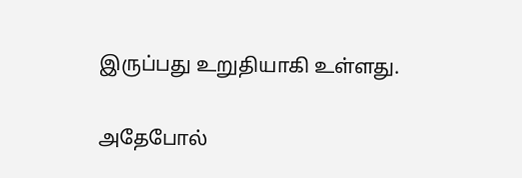இருப்பது உறுதியாகி உள்ளது.

அதேபோல்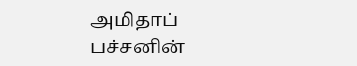அமிதாப் பச்சனின்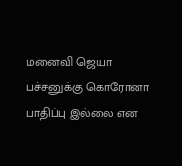மனைவி ஜெயா பச்சனுக்கு கொரோனா பாதிப்பு இல்லை என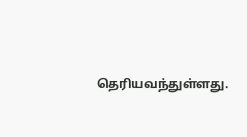தெரியவந்துள்ளது.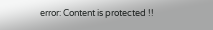error: Content is protected !!